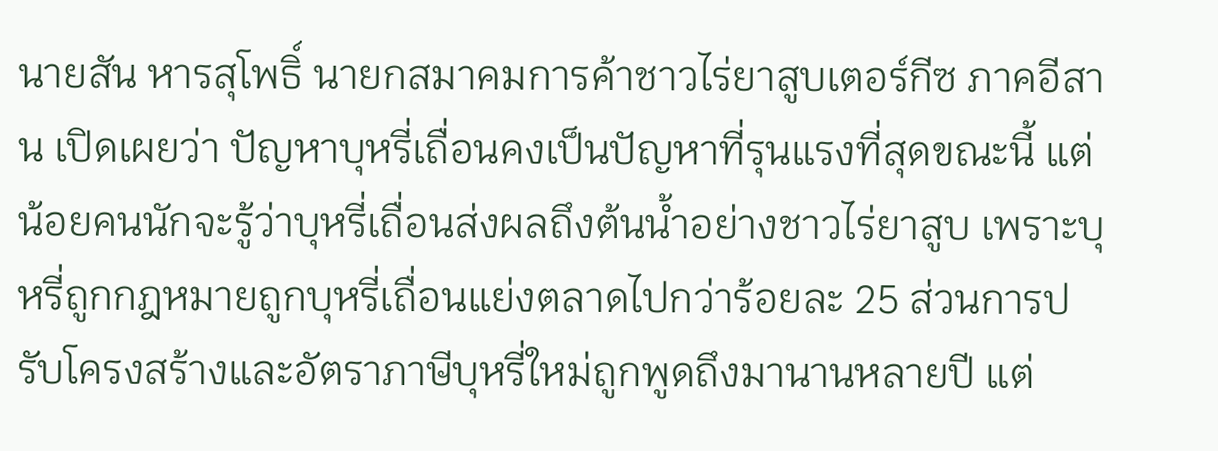นายสัน หารสุโพธิ์ นายกสมาคมการค้าชาวไร่ยาสูบเตอร์กีซ ภาคอีสาน เปิดเผยว่า ปัญหาบุหรี่เถื่อนคงเป็นปัญหาที่รุนแรงที่สุดขณะนี้ แต่น้อยคนนักจะรู้ว่าบุหรี่เถื่อนส่งผลถึงต้นน้ำอย่างชาวไร่ยาสูบ เพราะบุหรี่ถูกกฎหมายถูกบุหรี่เถื่อนแย่งตลาดไปกว่าร้อยละ 25 ส่วนการปรับโครงสร้างและอัตราภาษีบุหรี่ใหม่ถูกพูดถึงมานานหลายปี แต่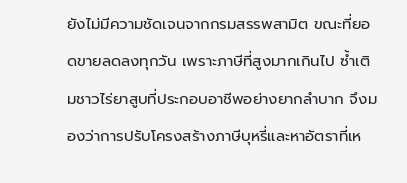ยังไม่มีความชัดเจนจากกรมสรรพสามิต ขณะที่ยอดขายลดลงทุกวัน เพราะภาษีที่สูงมากเกินไป ซ้ำเติมชาวไร่ยาสูบที่ประกอบอาชีพอย่างยากลำบาก จึงมองว่าการปรับโครงสร้างภาษีบุหรี่และหาอัตราที่เห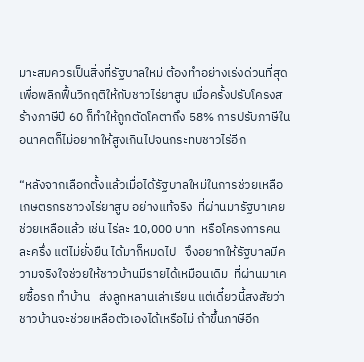มาะสมควรเป็นสิ่งที่รัฐบาลใหม่ ต้องทำอย่างเร่งด่วนที่สุด เพื่อพลิกฟื้นวิกฤติให้กับชาวไร่ยาสูบ เมื่อครั้งปรับโครงสร้างภาษีปี 60 ก็ทำให้ถูกตัดโคตาถึง 58% การปรับภาษีในอนาคตก็ไม่อยากให้สูงเกินไปจนกระทบชาวไร่อีก

“หลังจากเลือกตั้งแล้วเมื่อได้รัฐบาลใหม่ในการช่วยเหลือเกษตรกรชาวงไร่ยาสูบ อย่างแท้จริง  ที่ผ่านมารัฐบาเคยช่วยเหลือแล้ว เช่น ไร่ละ 10,000 บาท  หรือโครงการคนละครึ่ง แต่ไม่ยั่งยืน ได้มาก็หมดไป   จึงอยากให้รัฐบาลมีความจริงใจช่วยให้ชาวบ้านมีรายได้เหมือนเดิม  ที่ผ่านมาเคยซื้อรถ ทำบ้าน   ส่งลูกหลานเล่าเรียน แต่เดี๋ยวนี้สงสัยว่าชาวบ้านจะช่วยเหลือตัวเองได้เหรือไม่ ถ้าขึ้นภาษีอีก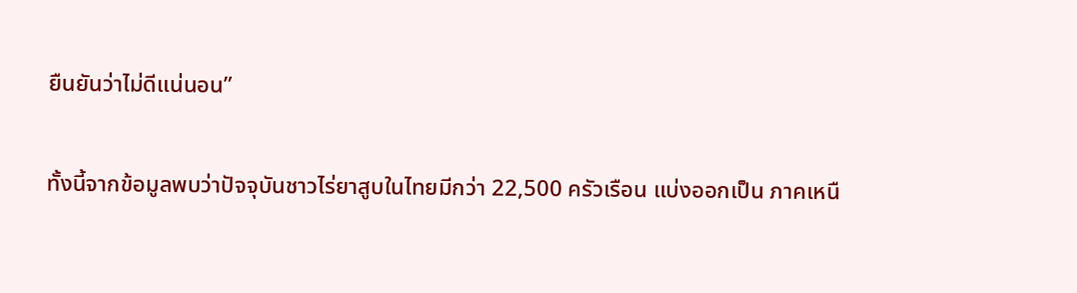ยืนยันว่าไม่ดีแน่นอน”

ทั้งนี้จากข้อมูลพบว่าปัจจุบันชาวไร่ยาสูบในไทยมีกว่า 22,500 ครัวเรือน แบ่งออกเป็น ภาคเหนื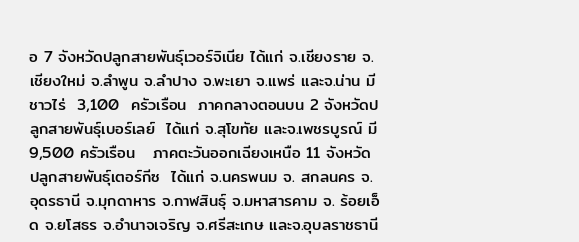อ 7 จังหวัดปลูกสายพันธุ์เวอร์จิเนีย ได้แก่ จ.เชียงราย จ.เชียงใหม่ จ.ลำพูน จ.ลำปาง จ.พะเยา จ.แพร่ และจ.น่าน มีชาวไร่  3,100  ครัวเรือน  ภาคกลางตอนบน 2 จังหวัดปลูกสายพันธุ์เบอร์เลย์  ได้แก่ จ.สุโขทัย และจ.เพชรบูรณ์ มี 9,500 ครัวเรือน   ภาคตะวันออกเฉียงเหนือ 11 จังหวัด ปลูกสายพันธุ์เตอร์กีซ  ได้แก่ จ.นครพนม จ. สกลนคร จ.อุดรธานี จ.มุกดาหาร จ.กาฬสินธุ์ จ.มหาสารคาม จ. ร้อยเอ็ด จ.ยโสธร จ.อำนาจเจริญ จ.ศรีสะเกษ และจ.อุบลราชธานี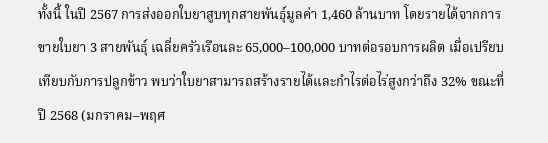ทั้งนี้ ในปี 2567 การส่งออกใบยาสูบทุกสายพันธุ์มูลค่า 1,460 ล้านบาท โดยรายได้จากการขายใบยา 3 สายพันธุ์ เฉลี่ยครัวเรือนละ 65,000–100,000 บาทต่อรอบการผลิต เมื่อเปรียบเทียบกับการปลูกข้าว พบว่าใบยาสามารถสร้างรายได้และกำไรต่อไร่สูงกว่าถึง 32% ขณะที่ปี 2568 (มกราคม–พฤศ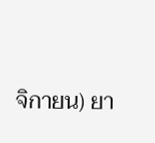จิกายน) ยา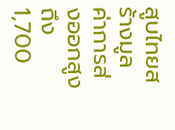สูบไทยสร้างมูลค่าการส่งออกสูงถึง 1,700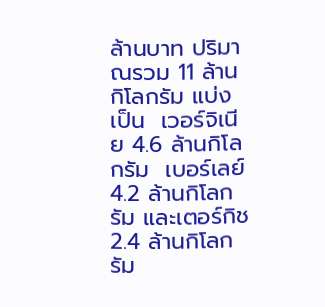ล้านบาท ปริมาณรวม 11 ล้านกิโลกรัม แบ่งเป็น  เวอร์จิเนีย 4.6 ล้านกิโลกรัม  เบอร์เลย์ 4.2 ล้านกิโลกรัม และเตอร์กิช 2.4 ล้านกิโลกรัม